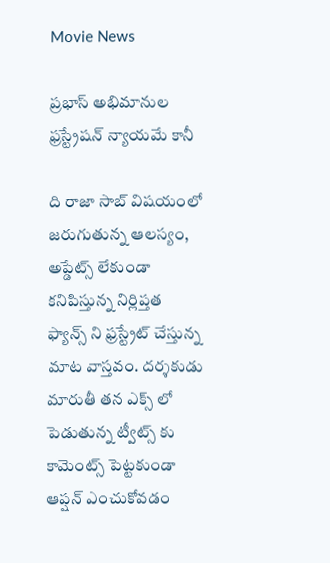Movie News

ప్రభాస్ అభిమానుల ఫ్రస్ట్రేషన్ న్యాయమే కానీ

ది రాజా సాబ్ విషయంలో జరుగుతున్న ఆలస్యం, అప్డేట్స్ లేకుండా కనిపిస్తున్న నిర్లిప్తత ఫ్యాన్స్ ని ఫ్రస్ట్రేట్ చేస్తున్న మాట వాస్తవం. దర్శకుడు మారుతీ తన ఎక్స్ లో పెడుతున్న ట్వీట్స్ కు కామెంట్స్ పెట్టకుండా ఆప్షన్ ఎంచుకోవడం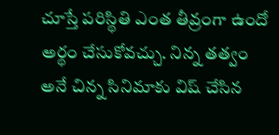చూస్తే పరిస్థితి ఎంత తీవ్రంగా ఉందో అర్థం చేసుకోవచ్చు. నిన్న తత్వం అనే చిన్న సినిమాకు విష్ చేసిన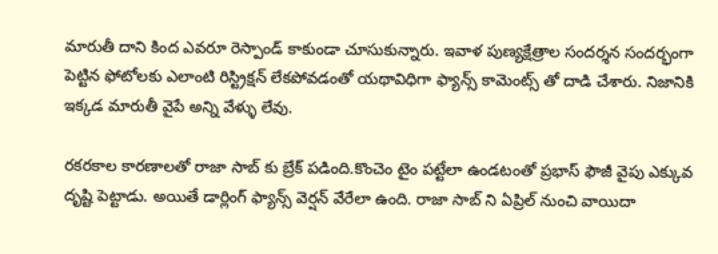మారుతీ దాని కింద ఎవరూ రెస్పాండ్ కాకుండా చూసుకున్నారు. ఇవాళ పుణ్యక్షేత్రాల సందర్శన సందర్భంగా పెట్టిన ఫోటోలకు ఎలాంటి రిస్ట్రిక్షన్ లేకపోవడంతో యథావిధిగా ఫ్యాన్స్ కామెంట్స్ తో దాడి చేశారు. నిజానికి ఇక్కడ మారుతీ వైపే అన్ని వేళ్ళు లేవు.

రకరకాల కారణాలతో రాజా సాబ్ కు బ్రేక్ పడింది.కొంచెం టైం పట్టేలా ఉండటంతో ప్రభాస్ ఫౌజీ వైపు ఎక్కువ దృష్టి పెట్టాడు. అయితే డార్లింగ్ ఫ్యాన్స్ వెర్షన్ వేరేలా ఉంది. రాజా సాబ్ ని ఏప్రిల్ నుంచి వాయిదా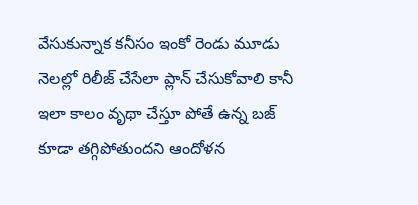వేసుకున్నాక కనీసం ఇంకో రెండు మూడు నెలల్లో రిలీజ్ చేసేలా ప్లాన్ చేసుకోవాలి కానీ ఇలా కాలం వృథా చేస్తూ పోతే ఉన్న బజ్ కూడా తగ్గిపోతుందని ఆందోళన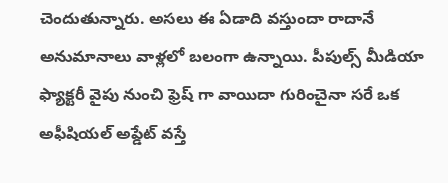చెందుతున్నారు. అసలు ఈ ఏడాది వస్తుందా రాదానే అనుమానాలు వాళ్లలో బలంగా ఉన్నాయి. పీపుల్స్ మీడియా ఫ్యాక్టరీ వైపు నుంచి ఫ్రెష్ గా వాయిదా గురించైనా సరే ఒక అఫీషియల్ అప్డేట్ వస్తే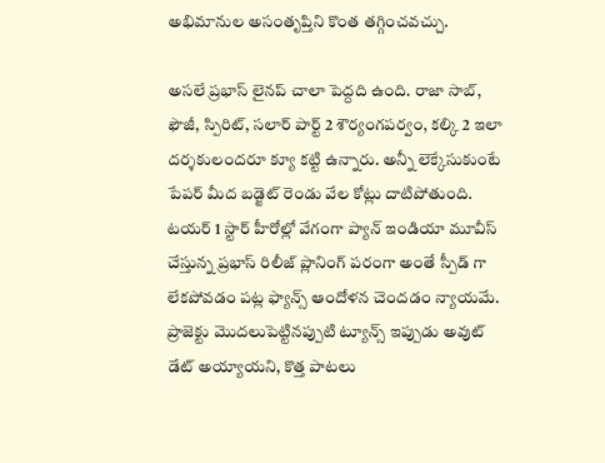అభిమానుల అసంతృప్తిని కొంత తగ్గించవచ్చు.

అసలే ప్రభాస్ లైనప్ చాలా పెద్దది ఉంది. రాజా సాబ్, ఫౌజీ, స్పిరిట్, సలార్ పార్ట్ 2 శౌర్యంగపర్వం, కల్కి 2 ఇలా దర్శకులందరూ క్యూ కట్టి ఉన్నారు. అన్నీ లెక్కేసుకుంటే పేపర్ మీద బడ్జెట్ రెండు వేల కోట్లు దాటిపోతుంది. టయర్ 1 స్టార్ హీరోల్లో వేగంగా ప్యాన్ ఇండియా మూవీస్ చేస్తున్న ప్రభాస్ రిలీజ్ ప్లానింగ్ పరంగా అంతే స్పీడ్ గా లేకపోవడం పట్ల ఫ్యాన్స్ ఆందోళన చెందడం న్యాయమే. ప్రాజెక్టు మొదలుపెట్టినప్పుటి ట్యూన్స్ ఇప్పుడు అవుట్ డేట్ అయ్యాయని, కొత్త పాటలు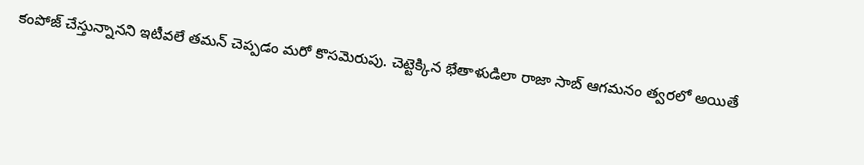కంపోజ్ చేస్తున్నానని ఇటీవలే తమన్ చెప్పడం మరో కొసమెరుపు. చెట్టెక్కిన భేతాళుడిలా రాజా సాబ్ ఆగమనం త్వరలో అయితే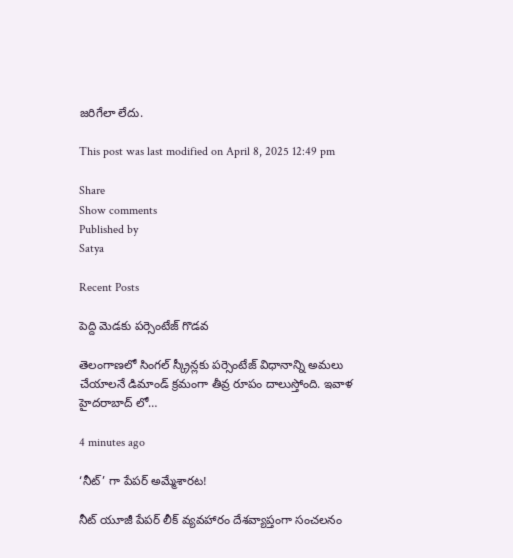జరిగేలా లేదు.

This post was last modified on April 8, 2025 12:49 pm

Share
Show comments
Published by
Satya

Recent Posts

పెద్ది మెడకు పర్సెంటేజ్ గొడవ

తెలంగాణలో సింగల్ స్క్రీన్లకు పర్సెంటేజ్ విధానాన్ని అమలు చేయాలనే డిమాండ్ క్రమంగా తీవ్ర రూపం దాలుస్తోంది. ఇవాళ హైదరాబాద్ లో…

4 minutes ago

‘నీట్’ గా పేపర్ అమ్మేశారట!

నీట్ యూజీ పేపర్ లీక్ వ్యవహారం దేశవ్యాప్తంగా సంచలనం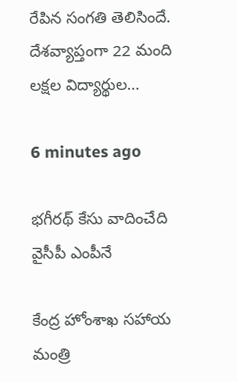రేపిన సంగతి తెలిసిందే. దేశవ్యాప్తంగా 22 మంది లక్షల విద్యార్థుల…

6 minutes ago

భగీరథ్ కేసు వాదించేది వైసీపీ ఎంపీనే

కేంద్ర హోంశాఖ సహాయ మంత్రి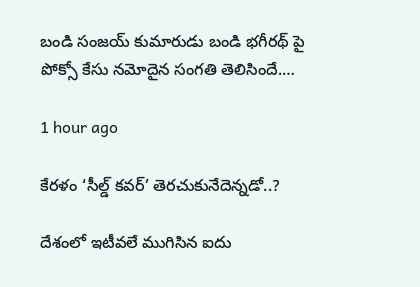బండి సంజయ్ కుమారుడు బండి భగీరథ్ పై పోక్సో కేసు నమోదైన సంగతి తెలిసిందే.…

1 hour ago

కేరళం ‘సీల్డ్ కవర్’ తెరచుకునేదెన్నడో..?

దేశంలో ఇటీవలే ముగిసిన ఐదు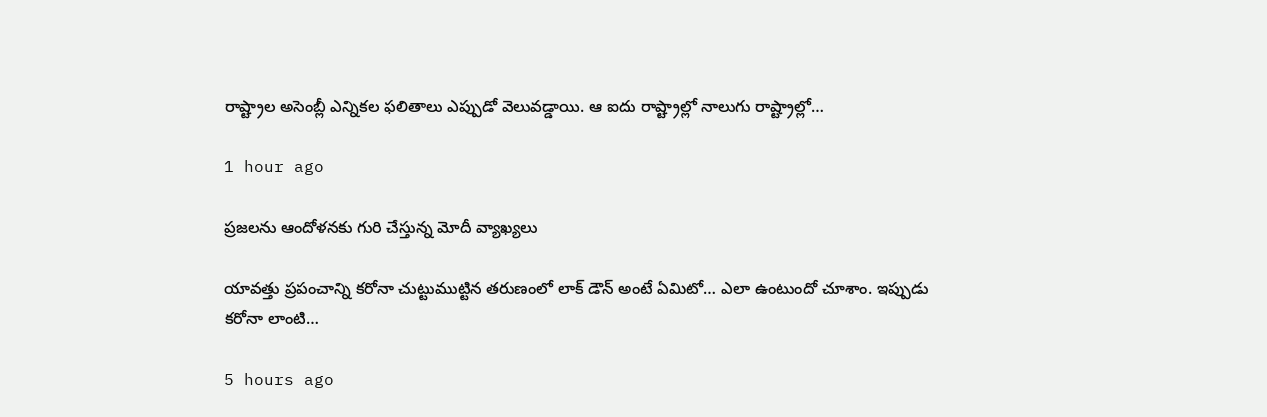రాష్ట్రాల అసెంబ్లీ ఎన్నికల ఫలితాలు ఎప్పుడో వెలువడ్డాయి. ఆ ఐదు రాష్ట్రాల్లో నాలుగు రాష్ట్రాల్లో…

1 hour ago

ప్రజలను ఆందోళనకు గురి చేస్తున్న మోదీ వ్యాఖ్యలు

యావత్తు ప్రపంచాన్ని కరోనా చుట్టుముట్టిన తరుణంలో లాక్ డౌన్ అంటే ఏమిటో… ఎలా ఉంటుందో చూశాం. ఇప్పుడు కరోనా లాంటి…

5 hours ago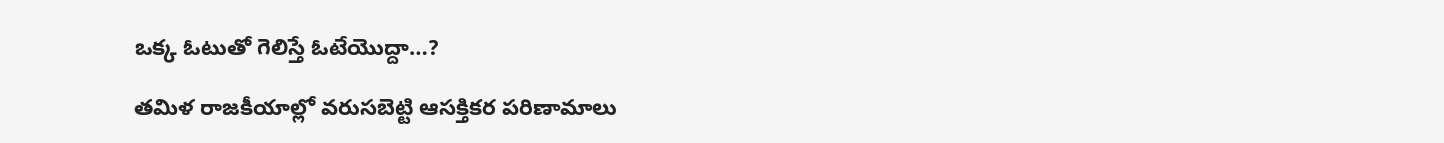ఒక్క ఓటుతో గెలిస్తే ఓటేయొద్దా…?

తమిళ రాజకీయాల్లో వరుసబెట్టి ఆసక్తికర పరిణామాలు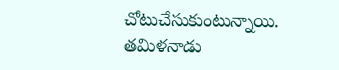చోటుచేసుకుంటున్నాయి. తమిళనాడు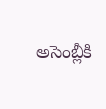అసెంబ్లీకి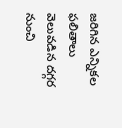జరిగిన ఎన్నికల ఫలితాలు వెలువడిన దగ్గర నుంచి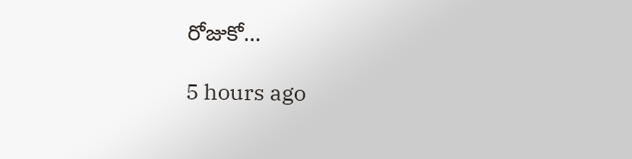రోజుకో…

5 hours ago